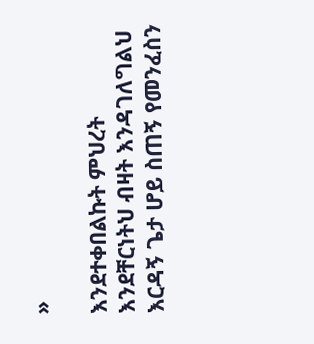»

እንደተቀበልኩት ምህረት እንደቸርነትህ ብዛት እንዳገለግልህ እርዳኝ ጌታ ሆይ ስጠኝ የመንፈስን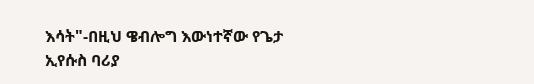እሳት"-በዚህ ዌብሎግ እውነተኛው የጌታ ኢየሱስ ባሪያ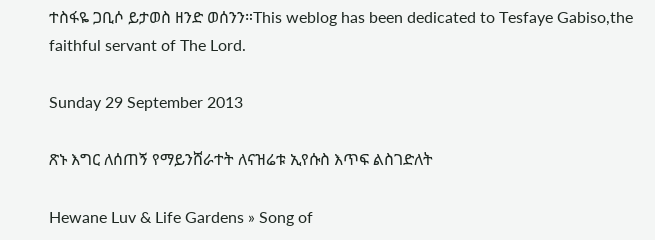ተስፋዬ ጋቢሶ ይታወስ ዘንድ ወሰንን።This weblog has been dedicated to Tesfaye Gabiso,the faithful servant of The Lord.

Sunday 29 September 2013

ጽኑ እግር ለሰጠኝ የማይንሸራተት ለናዝሬቱ ኢየሱስ እጥፍ ልስገድለት

Hewane Luv & Life Gardens » Song of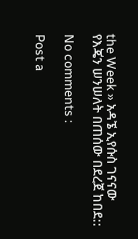the Week » አዳኜ ኢየሱስ ገናናው የእጄን ሠንሠለት በጠሰው በደረጀ ከበደ::

No comments :

Post a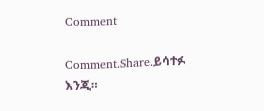Comment

Comment.Share.ይሳተፉ እንጂ።